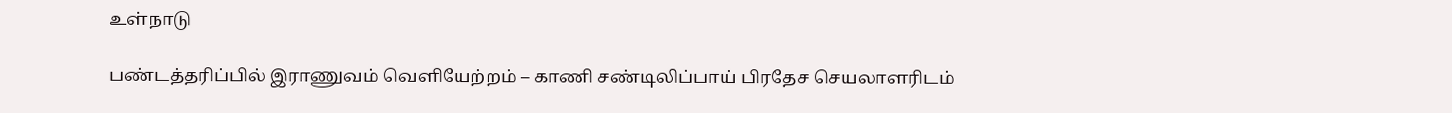உள்நாடு

பண்டத்தரிப்பில் இராணுவம் வெளியேற்றம் – காணி சண்டிலிப்பாய் பிரதேச செயலாளரிடம்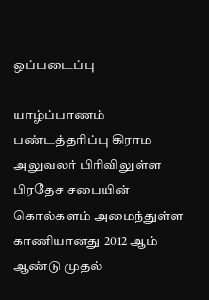ஒப்படைப்பு

யாழ்ப்பாணம் பண்டத்தரிப்பு கிராம அலுவலர் பிரிவிலுள்ள பிரதேச சபையின் கொல்களம் அமைந்துள்ள காணியானது 2012 ஆம் ஆண்டு முதல்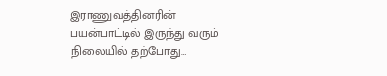இராணுவத்தினரின் பயன்பாட்டில் இருந்து வரும் நிலையில் தற்போது…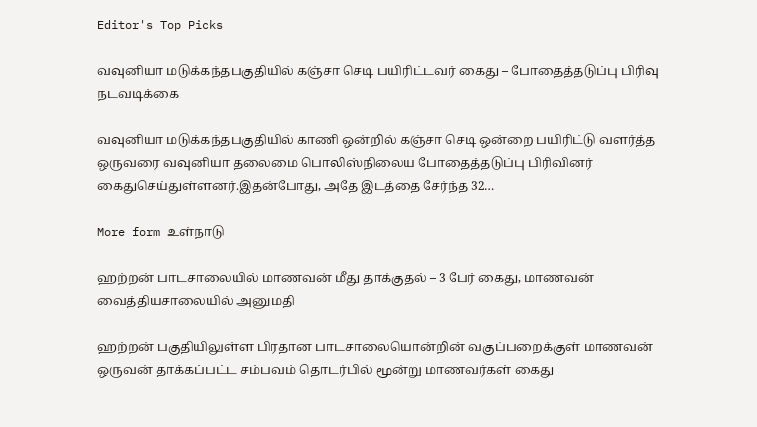Editor's Top Picks

வவுனியா மடுக்கந்தபகுதியில் கஞ்சா செடி பயிரிட்டவர் கைது – போதைத்தடுப்பு பிரிவு நடவடிக்கை

வவுனியா மடுக்கந்தபகுதியில் காணி ஒன்றில் கஞ்சா செடி ஒன்றை பயிரிட்டு வளர்த்த ஒருவரை வவுனியா தலைமை பொலிஸ்நிலைய போதைத்தடுப்பு பிரிவினர் கைதுசெய்துள்ளனர்.இதன்போது, அதே இடத்தை சேர்ந்த 32…

More form உள்நாடு

ஹற்றன் பாடசாலையில் மாணவன் மீது தாக்குதல் – 3 பேர் கைது, மாணவன் வைத்தியசாலையில் அனுமதி

ஹற்றன் பகுதியிலுள்ள பிரதான பாடசாலையொன்றின் வகுப்பறைக்குள் மாணவன் ஒருவன் தாக்கப்பட்ட சம்பவம் தொடர்பில் மூன்று மாணவர்கள் கைது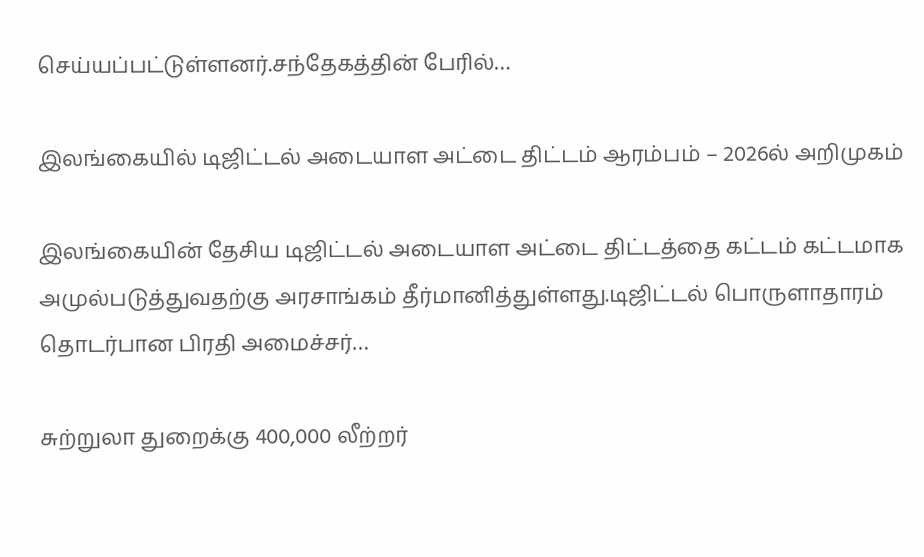செய்யப்பட்டுள்ளனர்.சந்தேகத்தின் பேரில்…

இலங்கையில் டிஜிட்டல் அடையாள அட்டை திட்டம் ஆரம்பம் – 2026ல் அறிமுகம்

இலங்கையின் தேசிய டிஜிட்டல் அடையாள அட்டை திட்டத்தை கட்டம் கட்டமாக அமுல்படுத்துவதற்கு அரசாங்கம் தீர்மானித்துள்ளது.டிஜிட்டல் பொருளாதாரம் தொடர்பான பிரதி அமைச்சர்…

சுற்றுலா துறைக்கு 400,000 லீற்றர்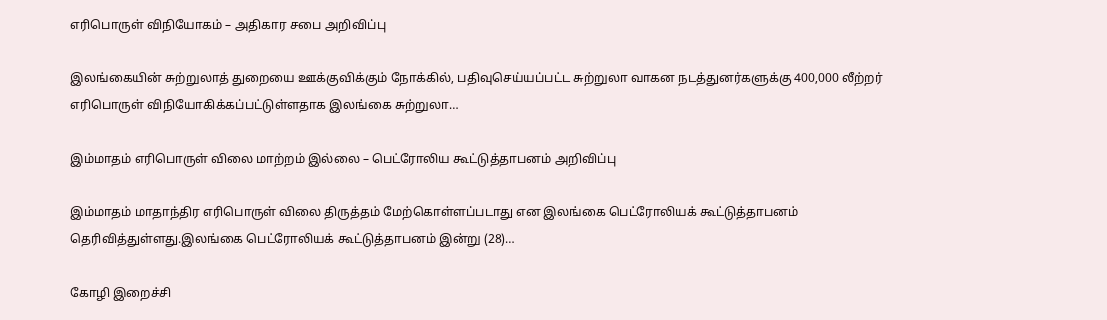எரிபொருள் விநியோகம் – அதிகார சபை அறிவிப்பு

இலங்கையின் சுற்றுலாத் துறையை ஊக்குவிக்கும் நோக்கில், பதிவுசெய்யப்பட்ட சுற்றுலா வாகன நடத்துனர்களுக்கு 400,000 லீற்றர் எரிபொருள் விநியோகிக்கப்பட்டுள்ளதாக இலங்கை சுற்றுலா…

இம்மாதம் எரிபொருள் விலை மாற்றம் இல்லை – பெட்ரோலிய கூட்டுத்தாபனம் அறிவிப்பு

இம்மாதம் மாதாந்திர எரிபொருள் விலை திருத்தம் மேற்கொள்ளப்படாது என இலங்கை பெட்ரோலியக் கூட்டுத்தாபனம் தெரிவித்துள்ளது.இலங்கை பெட்ரோலியக் கூட்டுத்தாபனம் இன்று (28)…

கோழி இறைச்சி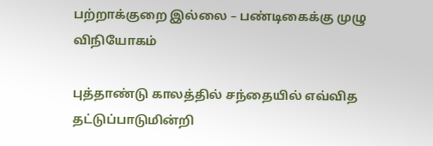பற்றாக்குறை இல்லை – பண்டிகைக்கு முழு விநியோகம்

புத்தாண்டு காலத்தில் சந்தையில் எவ்வித தட்டுப்பாடுமின்றி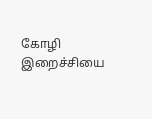கோழி இறைச்சியை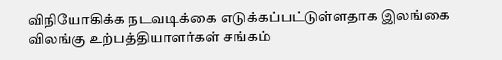விநியோகிக்க நடவடிக்கை எடுக்கப்பட்டுள்ளதாக இலங்கை விலங்கு உற்பத்தியாளர்கள் சங்கம்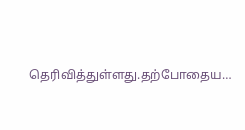தெரிவித்துள்ளது.தற்போதைய…